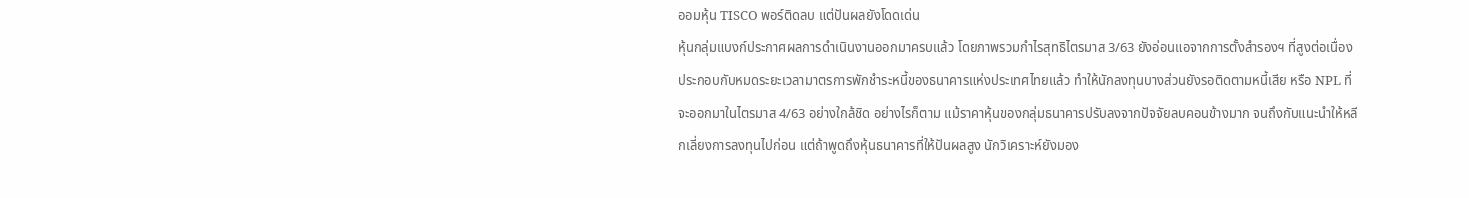ออมหุ้น TISCO พอร์ติดลบ แต่ปันผลยังโดดเด่น
หุ้นกลุ่มแบงก์ประกาศผลการดำเนินงานออกมาครบแล้ว โดยภาพรวมกำไรสุทธิไตรมาส 3/63 ยังอ่อนแอจากการตั้งสำรองฯ ที่สูงต่อเนื่อง ประกอบกับหมดระยะเวลามาตรการพักชำระหนี้ของธนาคารแห่งประเทศไทยแล้ว ทำให้นักลงทุนบางส่วนยังรอติดตามหนี้เสีย หรือ NPL ที่จะออกมาในไตรมาส 4/63 อย่างใกล้ชิด อย่างไรก็ตาม แม้ราคาหุ้นของกลุ่มธนาคารปรับลงจากปัจจัยลบคอนข้างมาก จนถึงกับแนะนำให้หลีกเลี่ยงการลงทุนไปก่อน แต่ถ้าพูดถึงหุ้นธนาคารที่ให้ปันผลสูง นักวิเคราะห์ยังมอง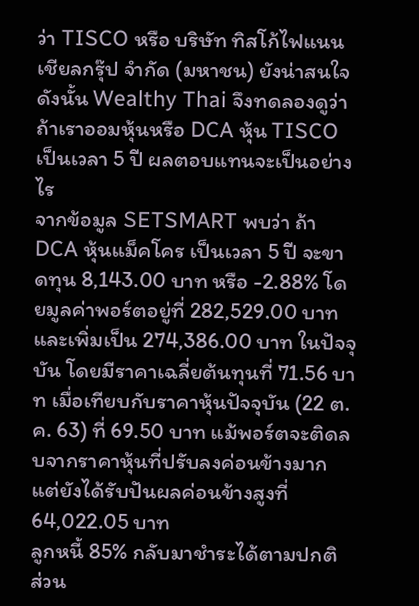ว่า TISCO หรือ บริษัท ทิสโก้ไฟแนนเชียลกรุ๊ป จำกัด (มหาชน) ยังน่าสนใจ ดังนั้น Wealthy Thai จึงทดลองดูว่า ถ้าเราออมหุ้นหรือ DCA หุ้น TISCO เป็นเวลา 5 ปี ผลตอบแทนจะเป็นอย่างไร
จากข้อมูล SETSMART พบว่า ถ้า DCA หุ้นแม็คโคร เป็นเวลา 5 ปี จะขาดทุน 8,143.00 บาท หรือ -2.88% โดยมูลค่าพอร์ตอยู่ที่ 282,529.00 บาท และเพิ่มเป็น 274,386.00 บาท ในปัจจุบัน โดยมีราคาเฉลี่ยต้นทุนที่ 71.56 บาท เมื่อเทียบกับราคาหุ้นปัจจุบัน (22 ต.ค. 63) ที่ 69.50 บาท แม้พอร์ตจะติดลบจากราคาหุ้นที่ปรับลงค่อนข้างมาก แต่ยังได้รับปันผลค่อนข้างสูงที่ 64,022.05 บาท
ลูกหนี้ 85% กลับมาชำระได้ตามปกติ
ส่วน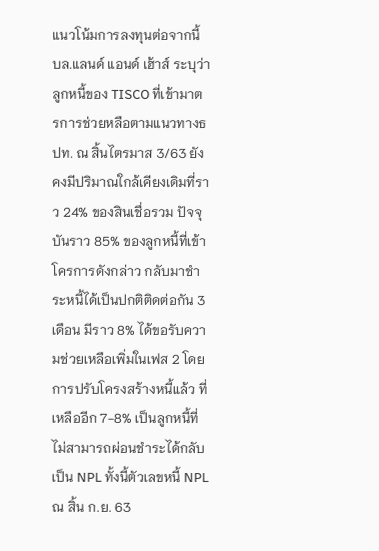แนวโน้มการลงทุนต่อจากนี้ บล.แลนด์ แอนด์ เฮ้าส์ ระบุว่า ลูกหนี้ของ TISCO ที่เข้ามาตรการช่วยหลือตามแนวทางธปท. ณ สิ้นไตรมาส 3/63 ยังคงมีปริมาณใกล้เคียงเดิมที่ราว 24% ของสินเชื่อรวม ปัจจุบันราว 85% ของลูกหนี้ที่เข้าโครการดังกล่าว กลับมาชำระหนี้ได้เป็นปกติติดต่อกัน 3 เดือน มีราว 8% ได้ขอรับความช่วยเหลือเพิ่มในเฟส 2 โดยการปรับโครงสร้างหนี้แล้ว ที่เหลืออีก 7-8% เป็นลูกหนี้ที่ไม่สามารถผ่อนชำระได้กลับเป็น NPL ทั้งนี้ตัวเลขหนี้ NPL ณ สิ้น ก.ย. 63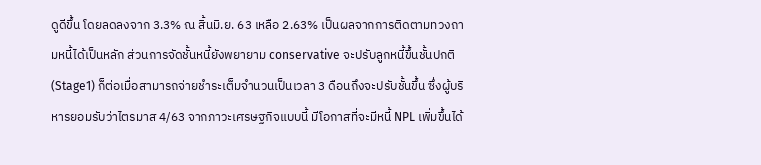ดูดีขึ้น โดยลดลงจาก 3.3% ณ สิ้นมิ.ย. 63 เหลือ 2.63% เป็นผลจากการติดตามทวงถามหนี้ได้เป็นหลัก ส่วนการจัดชั้นหนี้ยังพยายาม conservative จะปรับลูกหนี้ขึ้นชั้นปกติ (Stage1) ก็ต่อเมื่อสามารถจ่ายชำระเต็มจำนวนเป็นเวลา 3 ดือนถึงจะปรับชั้นขึ้น ซึ่งผู้บริหารยอมรับว่าไตรมาส 4/63 จากภาวะเศรษฐกิจแบบนี้ มีโอกาสที่จะมีหนี้ NPL เพิ่มขึ้นได้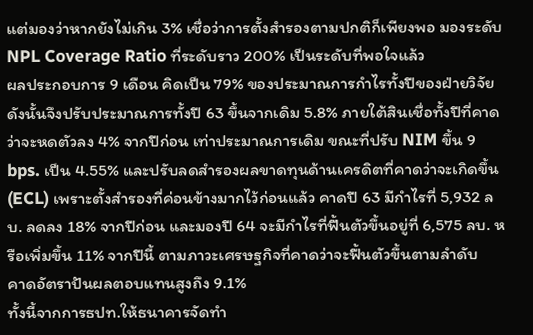แต่มองว่าหากยังไม่เกิน 3% เชื่อว่าการตั้งสำรองตามปกติก็เพียงพอ มองระดับ NPL Coverage Ratio ที่ระดับราว 200% เป็นระดับที่พอใจแล้ว
ผลประกอบการ 9 เดือน คิดเป็น 79% ของประมาณการกำไรทั้งปีของฝ่ายวิจัย ดังนั้นจึงปรับประมาณการทั้งปี 63 ขึ้นจากเดิม 5.8% ภายใต้สินเชื่อทั้งปีที่คาดว่าจะหดตัวลง 4% จากปีก่อน เท่าประมาณการเดิม ขณะที่ปรับ NIM ขึ้น 9 bps. เป็น 4.55% และปรับลดสำรองผลขาดทุนด้านเครดิตที่คาดว่าจะเกิดขึ้น (ECL) เพราะตั้งสำรองที่ค่อนข้างมากไว้ก่อนแล้ว คาดปี 63 มีกำไรที่ 5,932 ลบ. ลดลง 18% จากปีก่อน และมองปี 64 จะมีกำไรที่ฟื้นตัวขึ้นอยู่ที่ 6,575 ลบ. หรือเพิ่มขึ้น 11% จากปีนี้ ตามภาวะเศรษฐกิจที่คาดว่าจะฟื้นตัวขึ้นตามลำดับ
คาดอัตราปันผลตอบแทนสูงถึง 9.1%
ทั้งนี้จากการธปท.ให้ธนาคารจัดทำ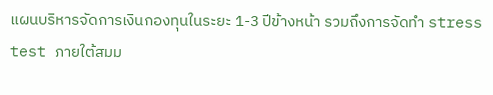แผนบริหารจัดการเงินกองทุนในระยะ 1-3 ปีข้างหน้า รวมถึงการจัดทำ stress test ภายใต้สมม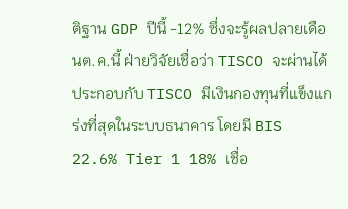ติฐาน GDP ปีนี้ -12% ซึ่งจะรู้ผลปลายเดือนต.ค.นี้ ฝ่ายวิจัยเชื่อว่า TISCO จะผ่านได้ ประกอบกับ TISCO มีเงินกองทุนที่แข็งแกร่งที่สุดในระบบธนาคาร โดยมี BIS 22.6% Tier 1 18% เชื่อ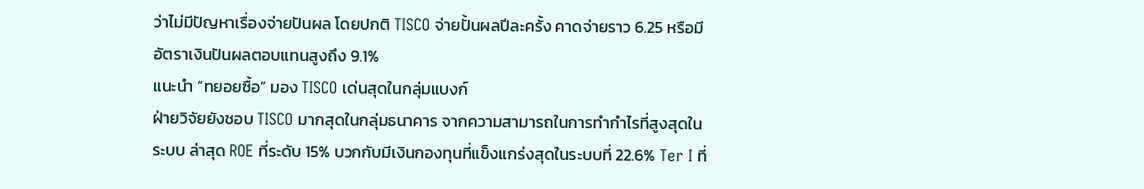ว่าไม่มีปัญหาเรื่องจ่ายปันผล โดยปกติ TISCO จ่ายปั้นผลปีละครั้ง คาดจ่ายราว 6.25 หรือมีอัตราเงินปันผลตอบแทนสูงถึง 9.1%
แนะนำ “ทยอยซื้อ” มอง TISCO เด่นสุดในกลุ่มแบงก์
ฝ่ายวิจัยยังชอบ TISCO มากสุดในกลุ่มธนาคาร จากความสามารถในการทำกำไรที่สูงสุดในระบบ ล่าสุด ROE ที่ระดับ 15% บวกกับมีเงินกองทุนที่แข็งแกร่งสุดในระบบที่ 22.6% Ter I ที่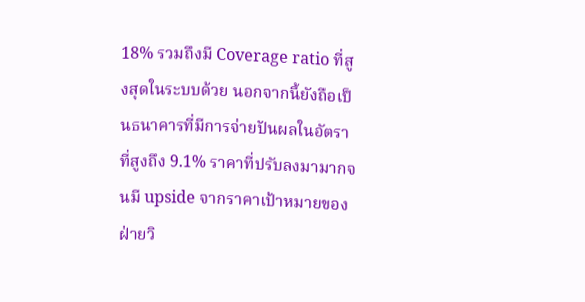18% รวมถึงมี Coverage ratio ที่สูงสุดในระบบด้วย นอกจากนี้ยังถือเป็นธนาคารที่มีการจ่ายปันผลในอัตราที่สูงถึง 9.1% ราคาที่ปรับลงมามากจนมี upside จากราคาเป้าหมายของฝ่ายวิ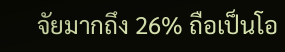จัยมากถึง 26% ถือเป็นโอ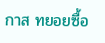กาส ทยอยซื้อ